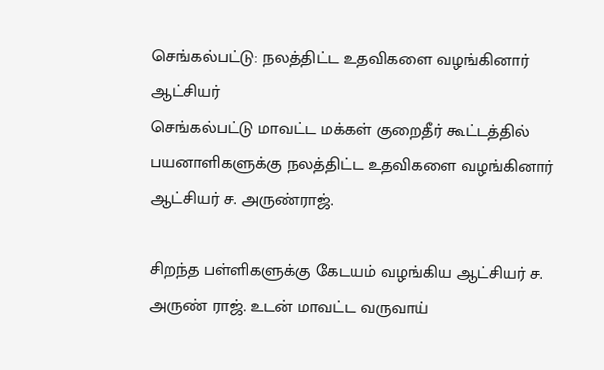செங்கல்பட்டு: நலத்திட்ட உதவிகளை வழங்கினார் ஆட்சியர்
செங்கல்பட்டு மாவட்ட மக்கள் குறைதீர் கூட்டத்தில் பயனாளிகளுக்கு நலத்திட்ட உதவிகளை வழங்கினார் ஆட்சியர் ச. அருண்ராஜ்.

சிறந்த பள்ளிகளுக்கு கேடயம் வழங்கிய ஆட்சியர் ச. அருண் ராஜ். உடன் மாவட்ட வருவாய்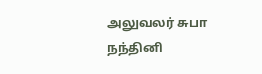அலுவலர் சுபா நந்தினி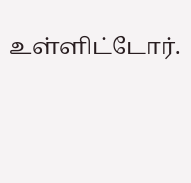உள்ளிட்டோர்.